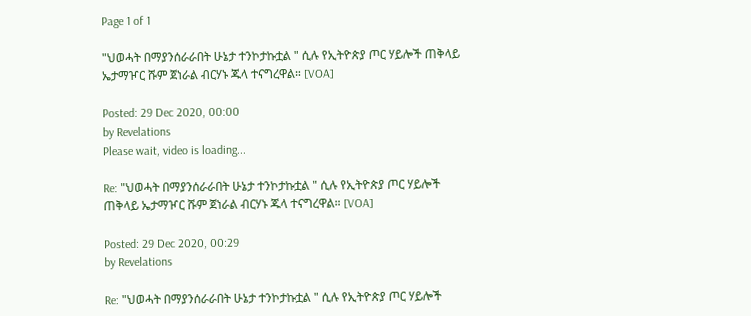Page 1 of 1

"ህወሓት በማያንሰራራበት ሁኔታ ተንኮታኩቷል " ሲሉ የኢትዮጵያ ጦር ሃይሎች ጠቅላይ ኤታማዦር ሹም ጀነራል ብርሃኑ ጁላ ተናግረዋል። [VOA]

Posted: 29 Dec 2020, 00:00
by Revelations
Please wait, video is loading...

Re: "ህወሓት በማያንሰራራበት ሁኔታ ተንኮታኩቷል " ሲሉ የኢትዮጵያ ጦር ሃይሎች ጠቅላይ ኤታማዦር ሹም ጀነራል ብርሃኑ ጁላ ተናግረዋል። [VOA]

Posted: 29 Dec 2020, 00:29
by Revelations

Re: "ህወሓት በማያንሰራራበት ሁኔታ ተንኮታኩቷል " ሲሉ የኢትዮጵያ ጦር ሃይሎች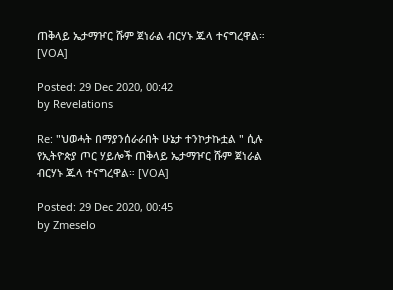ጠቅላይ ኤታማዦር ሹም ጀነራል ብርሃኑ ጁላ ተናግረዋል። [VOA]

Posted: 29 Dec 2020, 00:42
by Revelations

Re: "ህወሓት በማያንሰራራበት ሁኔታ ተንኮታኩቷል " ሲሉ የኢትዮጵያ ጦር ሃይሎች ጠቅላይ ኤታማዦር ሹም ጀነራል ብርሃኑ ጁላ ተናግረዋል። [VOA]

Posted: 29 Dec 2020, 00:45
by Zmeselo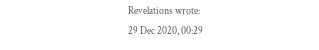Revelations wrote:
29 Dec 2020, 00:29